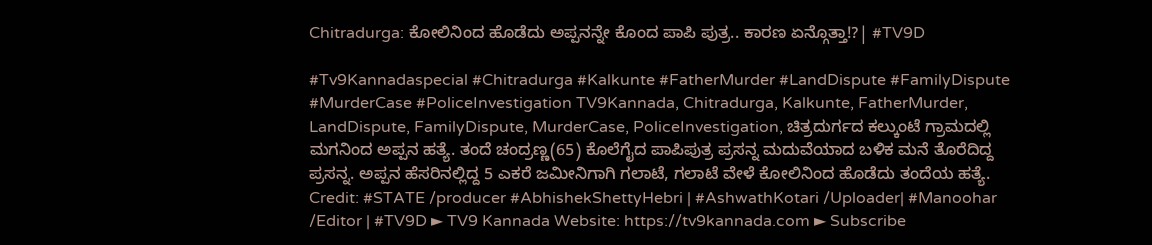Chitradurga: ಕೋಲಿನಿಂದ ಹೊಡೆದು ಅಪ್ಪನನ್ನೇ ಕೊಂದ ಪಾಪಿ ಪುತ್ರ.. ಕಾರಣ ಏನ್ಗೊತ್ತಾ!?| #TV9D

#Tv9Kannadaspecial #Chitradurga #Kalkunte #FatherMurder #LandDispute #FamilyDispute #MurderCase #PoliceInvestigation TV9Kannada, Chitradurga, Kalkunte, FatherMurder, LandDispute, FamilyDispute, MurderCase, PoliceInvestigation, ಚಿತ್ರದುರ್ಗದ ಕಲ್ಕುಂಟೆ ಗ್ರಾಮದಲ್ಲಿ ಮಗನಿಂದ ಅಪ್ಪನ ಹತ್ಯೆ. ತಂದೆ ಚಂದ್ರಣ್ಣ(65) ಕೊಲೆಗೈದ ಪಾಪಿಪುತ್ರ ಪ್ರಸನ್ನ ಮದುವೆಯಾದ ಬಳಿಕ ಮನೆ ತೊರೆದಿದ್ದ ಪ್ರಸನ್ನ. ಅಪ್ಪನ ಹೆಸರಿನಲ್ಲಿದ್ದ 5 ಎಕರೆ ಜಮೀನಿಗಾಗಿ ಗಲಾಟೆ, ಗಲಾಟೆ ವೇಳೆ ಕೋಲಿನಿಂದ ಹೊಡೆದು ತಂದೆಯ ಹತ್ಯೆ. Credit: #STATE /producer #AbhishekShettyHebri | #AshwathKotari /Uploader| #Manoohar /Editor | #TV9D ► TV9 Kannada Website: https://tv9kannada.com ► Subscribe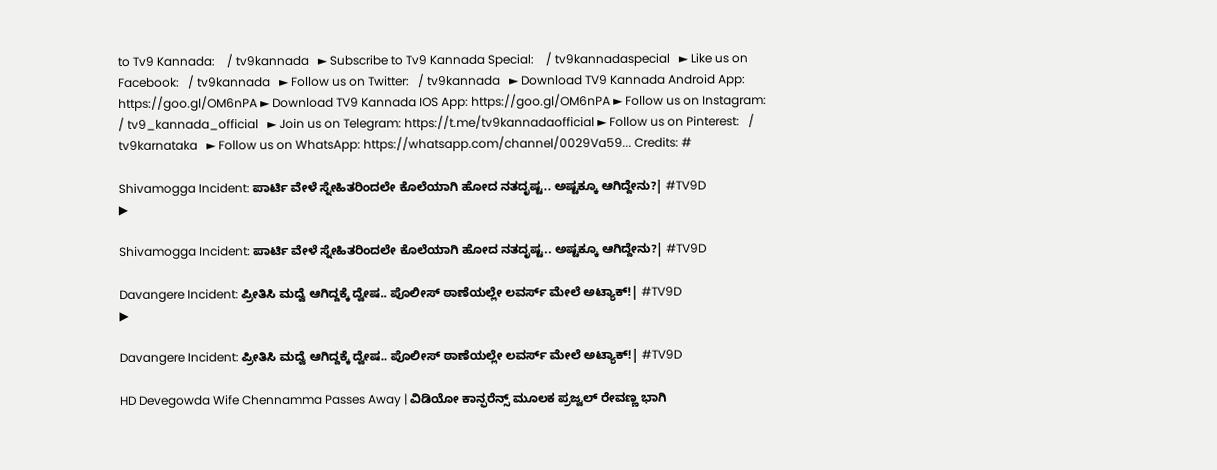to Tv9 Kannada:    / tv9kannada   ► Subscribe to Tv9 Kannada Special:    / tv9kannadaspecial   ► Like us on Facebook:   / tv9kannada   ► Follow us on Twitter:   / tv9kannada   ► Download TV9 Kannada Android App: https://goo.gl/OM6nPA ► Download TV9 Kannada IOS App: https://goo.gl/OM6nPA ► Follow us on Instagram:   / tv9_kannada_official   ► Join us on Telegram: https://t.me/tv9kannadaofficial ► Follow us on Pinterest:   / tv9karnataka   ► Follow us on WhatsApp: https://whatsapp.com/channel/0029Va59... Credits: #

Shivamogga Incident: ಪಾರ್ಟಿ ವೇಳೆ ಸ್ನೇಹಿತರಿಂದಲೇ ಕೊಲೆಯಾಗಿ ಹೋದ ನತದೃಷ್ಟ.. ಅಷ್ಟಕ್ಕೂ ಆಗಿದ್ದೇನು?| #TV9D
▶

Shivamogga Incident: ಪಾರ್ಟಿ ವೇಳೆ ಸ್ನೇಹಿತರಿಂದಲೇ ಕೊಲೆಯಾಗಿ ಹೋದ ನತದೃಷ್ಟ.. ಅಷ್ಟಕ್ಕೂ ಆಗಿದ್ದೇನು?| #TV9D

Davangere Incident: ಪ್ರೀತಿಸಿ ಮದ್ವೆ ಆಗಿದ್ದಕ್ಕೆ ದ್ವೇಷ.. ಪೊಲೀಸ್ ಠಾಣೆಯಲ್ಲೇ ಲವರ್ಸ್ ಮೇಲೆ ಅಟ್ಯಾಕ್!| #TV9D
▶

Davangere Incident: ಪ್ರೀತಿಸಿ ಮದ್ವೆ ಆಗಿದ್ದಕ್ಕೆ ದ್ವೇಷ.. ಪೊಲೀಸ್ ಠಾಣೆಯಲ್ಲೇ ಲವರ್ಸ್ ಮೇಲೆ ಅಟ್ಯಾಕ್!| #TV9D

HD Devegowda Wife Chennamma Passes Away | ವಿಡಿಯೋ ಕಾನ್ಫರೆನ್ಸ್ ಮೂಲಕ ಪ್ರಜ್ವಲ್ ರೇವಣ್ಣ ಭಾಗಿ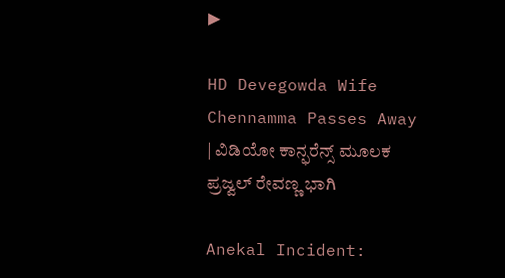▶

HD Devegowda Wife Chennamma Passes Away | ವಿಡಿಯೋ ಕಾನ್ಫರೆನ್ಸ್ ಮೂಲಕ ಪ್ರಜ್ವಲ್ ರೇವಣ್ಣ ಭಾಗಿ

Anekal Incident: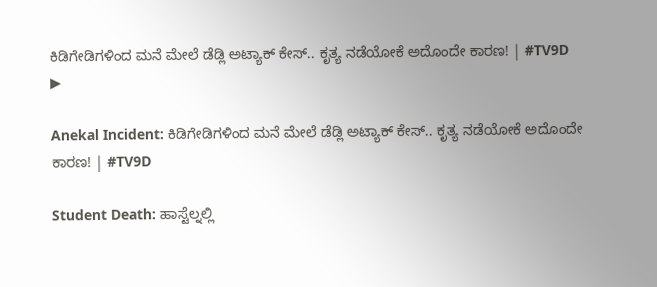ಕಿಡಿಗೇಡಿಗಳಿಂದ ಮನೆ ಮೇಲೆ ಡೆಡ್ಲಿ ಅಟ್ಯಾಕ್ ಕೇಸ್.. ಕೃತ್ಯ ನಡೆಯೋಕೆ ಅದೊಂದೇ ಕಾರಣ! | #TV9D
▶

Anekal Incident: ಕಿಡಿಗೇಡಿಗಳಿಂದ ಮನೆ ಮೇಲೆ ಡೆಡ್ಲಿ ಅಟ್ಯಾಕ್ ಕೇಸ್.. ಕೃತ್ಯ ನಡೆಯೋಕೆ ಅದೊಂದೇ ಕಾರಣ! | #TV9D

Student Death: ಹಾಸ್ಟೆಲ್ನಲ್ಲಿ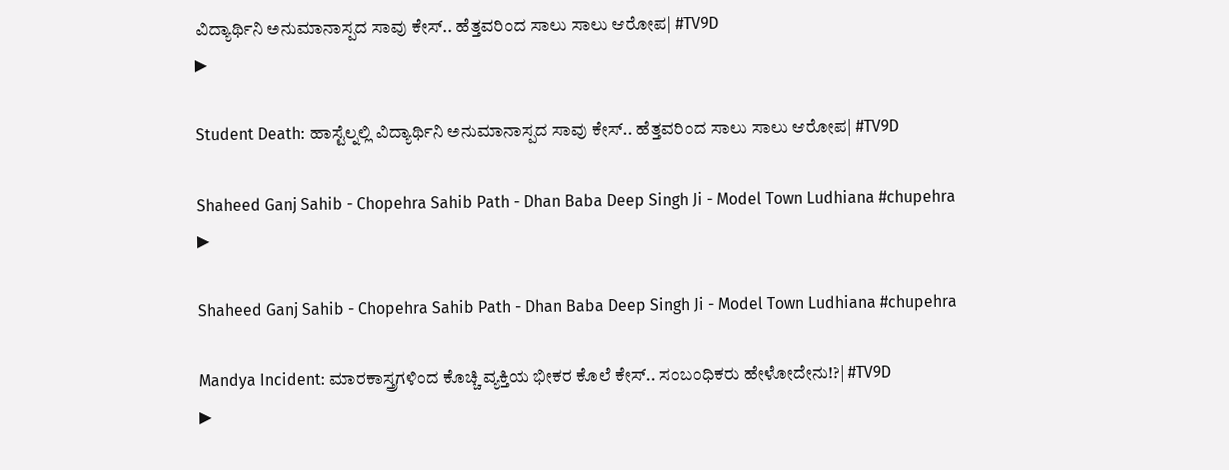ವಿದ್ಯಾರ್ಥಿನಿ ಅನುಮಾನಾಸ್ಪದ ಸಾವು ಕೇಸ್.. ಹೆತ್ತವರಿಂದ ಸಾಲು ಸಾಲು ಆರೋಪ| #TV9D
▶

Student Death: ಹಾಸ್ಟೆಲ್ನಲ್ಲಿ ವಿದ್ಯಾರ್ಥಿನಿ ಅನುಮಾನಾಸ್ಪದ ಸಾವು ಕೇಸ್.. ಹೆತ್ತವರಿಂದ ಸಾಲು ಸಾಲು ಆರೋಪ| #TV9D

Shaheed Ganj Sahib - Chopehra Sahib Path - Dhan Baba Deep Singh Ji - Model Town Ludhiana #chupehra
▶

Shaheed Ganj Sahib - Chopehra Sahib Path - Dhan Baba Deep Singh Ji - Model Town Ludhiana #chupehra

Mandya Incident: ಮಾರಕಾಸ್ತ್ರಗಳಿಂದ ಕೊಚ್ಚಿ ವ್ಯಕ್ತಿಯ ಭೀಕರ ಕೊಲೆ ಕೇಸ್.. ಸಂಬಂಧಿಕರು ಹೇಳೋದೇನು!?| #TV9D
▶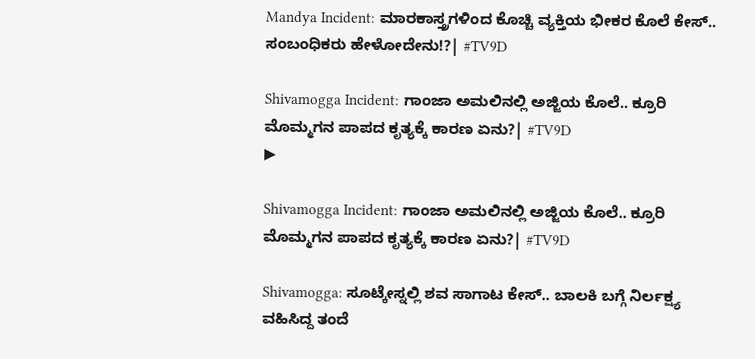Mandya Incident: ಮಾರಕಾಸ್ತ್ರಗಳಿಂದ ಕೊಚ್ಚಿ ವ್ಯಕ್ತಿಯ ಭೀಕರ ಕೊಲೆ ಕೇಸ್.. ಸಂಬಂಧಿಕರು ಹೇಳೋದೇನು!?| #TV9D

Shivamogga Incident: ಗಾಂಜಾ ಅಮಲಿನಲ್ಲಿ ಅಜ್ಜಿಯ ಕೊಲೆ.. ಕ್ರೂರಿ ಮೊಮ್ಮಗನ ಪಾಪದ ಕೃತ್ಯಕ್ಕೆ ಕಾರಣ ಏನು?| #TV9D
▶

Shivamogga Incident: ಗಾಂಜಾ ಅಮಲಿನಲ್ಲಿ ಅಜ್ಜಿಯ ಕೊಲೆ.. ಕ್ರೂರಿ ಮೊಮ್ಮಗನ ಪಾಪದ ಕೃತ್ಯಕ್ಕೆ ಕಾರಣ ಏನು?| #TV9D

Shivamogga: ಸೂಟ್ಕೇಸ್ನಲ್ಲಿ ಶವ ಸಾಗಾಟ ಕೇಸ್.. ಬಾಲಕಿ ಬಗ್ಗೆ ನಿರ್ಲಕ್ಷ್ಯ ವಹಿಸಿದ್ದ ತಂದೆ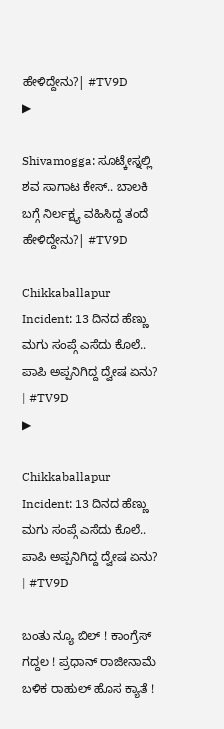ಹೇಳಿದ್ದೇನು?| #TV9D
▶

Shivamogga: ಸೂಟ್ಕೇಸ್ನಲ್ಲಿ ಶವ ಸಾಗಾಟ ಕೇಸ್.. ಬಾಲಕಿ ಬಗ್ಗೆ ನಿರ್ಲಕ್ಷ್ಯ ವಹಿಸಿದ್ದ ತಂದೆ ಹೇಳಿದ್ದೇನು?| #TV9D

Chikkaballapur Incident: 13 ದಿನದ ಹೆಣ್ಣು ಮಗು ಸಂಪ್ಗೆ ಎಸೆದು ಕೊಲೆ.. ಪಾಪಿ ಅಪ್ಪನಿಗಿದ್ದ ದ್ವೇಷ ಏನು? | #TV9D
▶

Chikkaballapur Incident: 13 ದಿನದ ಹೆಣ್ಣು ಮಗು ಸಂಪ್ಗೆ ಎಸೆದು ಕೊಲೆ.. ಪಾಪಿ ಅಪ್ಪನಿಗಿದ್ದ ದ್ವೇಷ ಏನು? | #TV9D

ಬಂತು ನ್ಯೂ ಬಿಲ್ ! ಕಾಂಗ್ರೆಸ್ ಗದ್ದಲ ! ಪ್ರಧಾನ್ ರಾಜೀನಾಮೆ ಬಳಿಕ ರಾಹುಲ್ ಹೊಸ ಕ್ಯಾತೆ !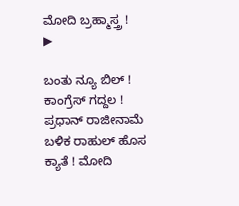ಮೋದಿ ಬ್ರಹ್ಮಾಸ್ತ್ರ !
▶

ಬಂತು ನ್ಯೂ ಬಿಲ್ ! ಕಾಂಗ್ರೆಸ್ ಗದ್ದಲ ! ಪ್ರಧಾನ್ ರಾಜೀನಾಮೆ ಬಳಿಕ ರಾಹುಲ್ ಹೊಸ ಕ್ಯಾತೆ ! ಮೋದಿ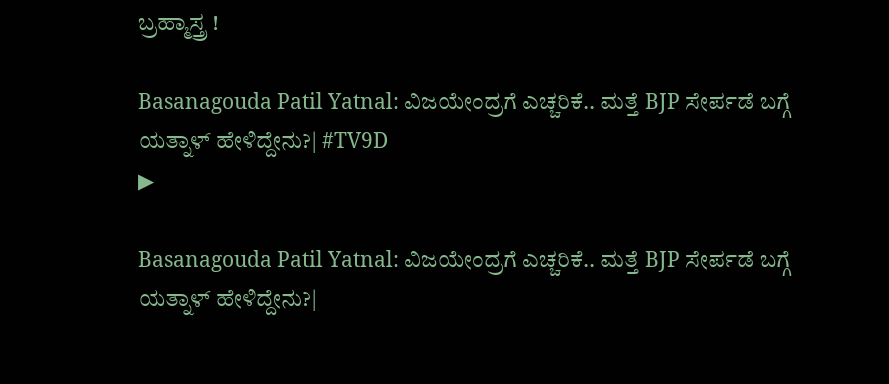ಬ್ರಹ್ಮಾಸ್ತ್ರ !

Basanagouda Patil Yatnal: ವಿಜಯೇಂದ್ರಗೆ ಎಚ್ಚರಿಕೆ.. ಮತ್ತೆ BJP ಸೇರ್ಪಡೆ ಬಗ್ಗೆ ಯತ್ನಾಳ್ ಹೇಳಿದ್ದೇನು?| #TV9D
▶

Basanagouda Patil Yatnal: ವಿಜಯೇಂದ್ರಗೆ ಎಚ್ಚರಿಕೆ.. ಮತ್ತೆ BJP ಸೇರ್ಪಡೆ ಬಗ್ಗೆ ಯತ್ನಾಳ್ ಹೇಳಿದ್ದೇನು?|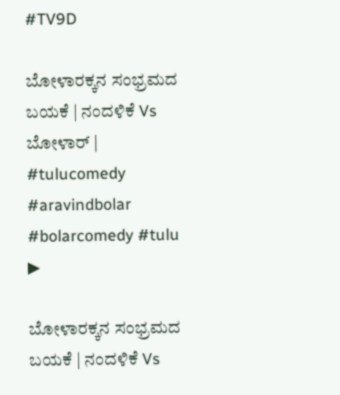#TV9D

ಬೋಳಾರಕ್ಕನ ಸಂಭ್ರಮದ ಬಯಕೆ | ನಂದಳಿಕೆ Vs ಬೋಳಾರ್ | #tulucomedy  #aravindbolar #bolarcomedy #tulu
▶

ಬೋಳಾರಕ್ಕನ ಸಂಭ್ರಮದ ಬಯಕೆ | ನಂದಳಿಕೆ Vs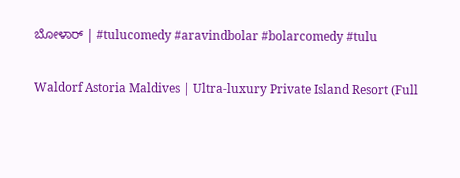ಬೋಳಾರ್ | #tulucomedy #aravindbolar #bolarcomedy #tulu

Waldorf Astoria Maldives | Ultra-luxury Private Island Resort (Full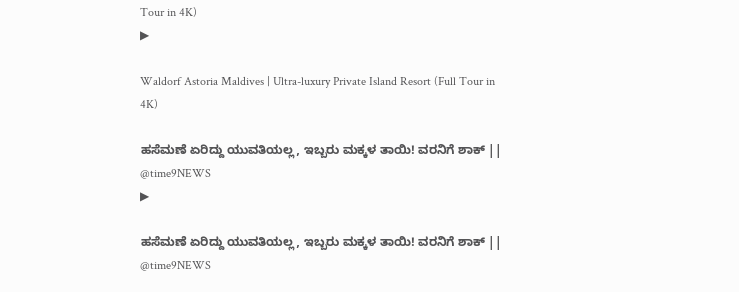Tour in 4K)
▶

Waldorf Astoria Maldives | Ultra-luxury Private Island Resort (Full Tour in 4K)

ಹಸೆಮಣೆ ಏರಿದ್ದು ಯುವತಿಯಲ್ಲ, ಇಬ್ಬರು ಮಕ್ಕಳ ತಾಯಿ! ವರನಿಗೆ ಶಾಕ್ || @time9NEWS
▶

ಹಸೆಮಣೆ ಏರಿದ್ದು ಯುವತಿಯಲ್ಲ, ಇಬ್ಬರು ಮಕ್ಕಳ ತಾಯಿ! ವರನಿಗೆ ಶಾಕ್ || @time9NEWS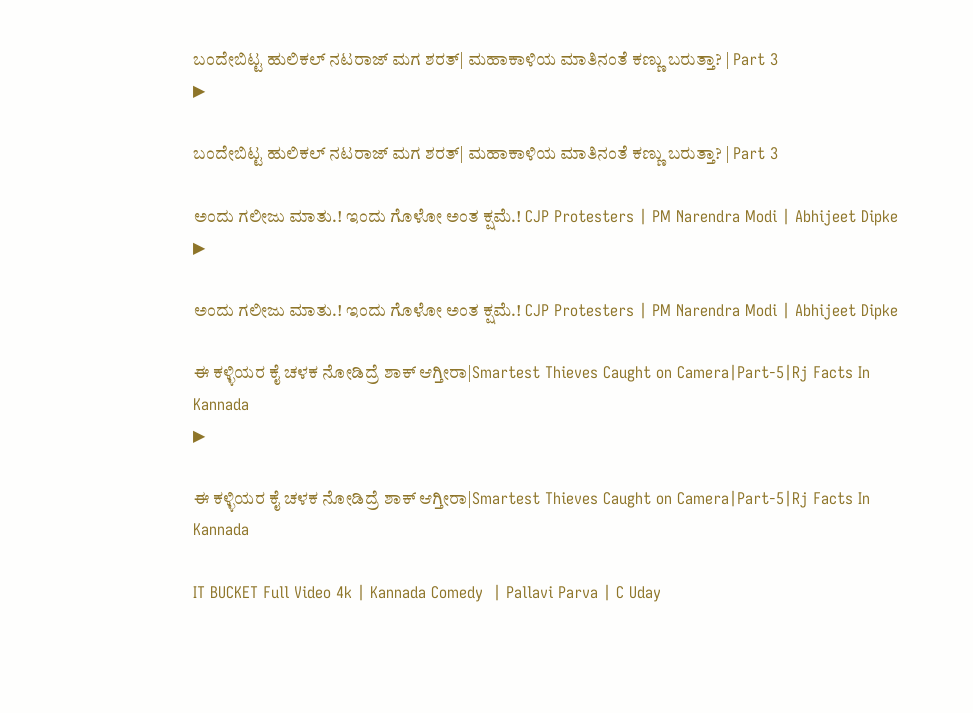ಬಂದೇಬಿಟ್ಟ ಹುಲಿಕಲ್ ನಟರಾಜ್ ಮಗ ಶರತ್| ಮಹಾಕಾಳಿಯ ಮಾತಿನಂತೆ ಕಣ್ಣು ಬರುತ್ತಾ? | Part 3
▶

ಬಂದೇಬಿಟ್ಟ ಹುಲಿಕಲ್ ನಟರಾಜ್ ಮಗ ಶರತ್| ಮಹಾಕಾಳಿಯ ಮಾತಿನಂತೆ ಕಣ್ಣು ಬರುತ್ತಾ? | Part 3

ಅಂದು ಗಲೀಜು ಮಾತು.! ಇಂದು ಗೊಳೋ ಅಂತ ಕ್ಷಮೆ.! CJP Protesters | PM Narendra Modi | Abhijeet Dipke
▶

ಅಂದು ಗಲೀಜು ಮಾತು.! ಇಂದು ಗೊಳೋ ಅಂತ ಕ್ಷಮೆ.! CJP Protesters | PM Narendra Modi | Abhijeet Dipke

ಈ ಕಳ್ಳಿಯರ ಕೈ ಚಳಕ ನೋಡಿದ್ರೆ ಶಾಕ್ ಆಗ್ತೀರಾ|Smartest Thieves Caught on Camera|Part-5|Rj Facts In Kannada
▶

ಈ ಕಳ್ಳಿಯರ ಕೈ ಚಳಕ ನೋಡಿದ್ರೆ ಶಾಕ್ ಆಗ್ತೀರಾ|Smartest Thieves Caught on Camera|Part-5|Rj Facts In Kannada

IT BUCKET Full Video 4k | Kannada Comedy  | Pallavi Parva | C Uday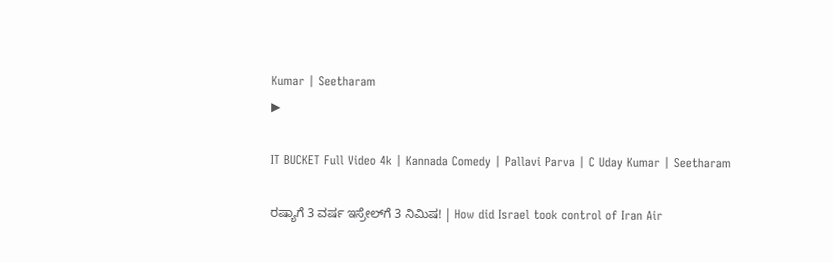Kumar | Seetharam
▶

IT BUCKET Full Video 4k | Kannada Comedy | Pallavi Parva | C Uday Kumar | Seetharam

ರಷ್ಯಾಗೆ 3 ವರ್ಷ ಇಸ್ರೇಲ್‌ಗೆ 3 ನಿಮಿಷ! | How did Israel took control of Iran Air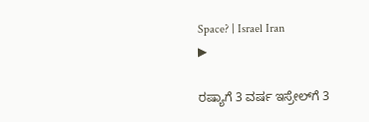Space? | Israel Iran
▶

ರಷ್ಯಾಗೆ 3 ವರ್ಷ ಇಸ್ರೇಲ್‌ಗೆ 3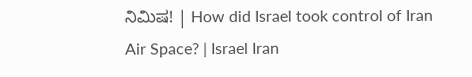ನಿಮಿಷ! | How did Israel took control of Iran Air Space? | Israel Iran